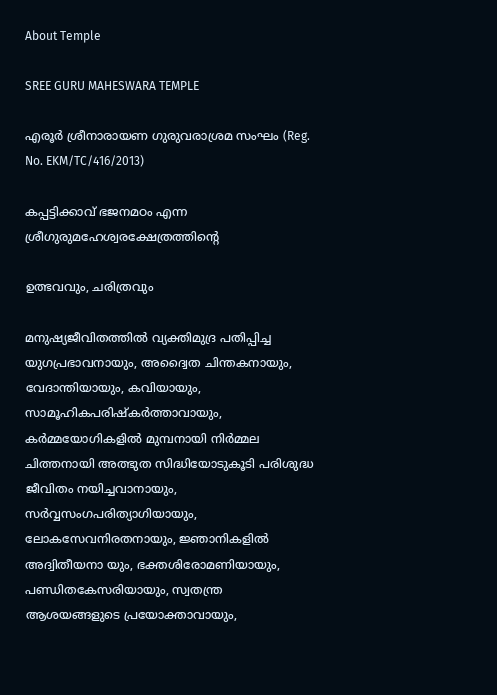About Temple

SREE GURU MAHESWARA TEMPLE

എരൂർ ശ്രീനാരായണ ഗുരുവരാശ്രമ സംഘം (Reg. No. EKM/TC/416/2013)

കപ്പട്ടിക്കാവ് ഭജനമഠം എന്ന ശ്രീഗുരുമഹേശ്വരക്ഷേത്രത്തിൻ്റെ

ഉത്ഭവവും, ചരിത്രവും

മനുഷ്യജീവിതത്തിൽ വ്യക്തിമുദ്ര പതിപ്പിച്ച യുഗപ്രഭാവനായും, അദ്വൈത ചിന്തകനായും,  വേദാന്തിയായും, കവിയായും, സാമൂഹികപരിഷ്കർത്താവായും, കർമ്മയോഗികളിൽ മുമ്പനായി നിർമ്മല ചിത്തനായി അത്ഭുത സിദ്ധിയോടുകൂടി പരിശുദ്ധ ജീവിതം നയിച്ചവാനായും, സർവ്വസംഗപരിത്യാഗിയായും, ലോകസേവനിരതനായും, ജ്ഞാനികളിൽ അദ്വിതീയനാ യും, ഭക്തശിരോമണിയായും, പണ്ഡിതകേസരിയായും, സ്വതന്ത്ര ആശയങ്ങളുടെ പ്രയോക്താവായും,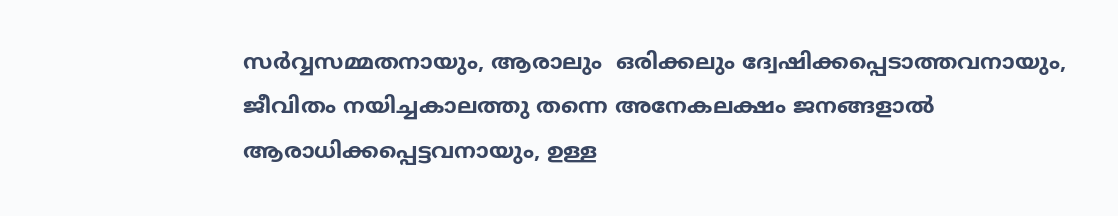സർവ്വസമ്മതനായും, ആരാലും  ഒരിക്കലും ദ്വേഷിക്കപ്പെടാത്തവനായും, ജീവിതം നയിച്ചകാലത്തു തന്നെ അനേകലക്ഷം ജനങ്ങളാൽ ആരാധിക്കപ്പെട്ടവനായും, ഉള്ള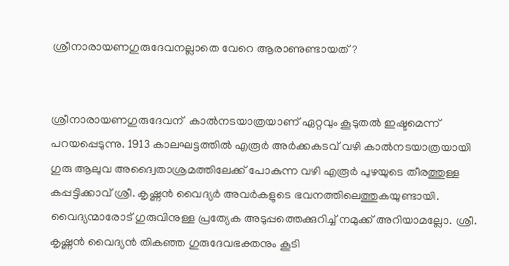ശ്രീനാരായണഗുരുദേവനല്ലാതെ വേറെ ആരാണുണ്ടായത്?


ശ്രീനാരായണഗുരുദേവന്  കാൽനടയാത്രയാണ് ഏറ്റവും കൂടുതൽ ഇഷ്ടമെന്ന് പറയപ്പെടുന്നു. 1913 കാലഘട്ടത്തിൽ എരൂർ അർക്കകടവ് വഴി കാൽനടയാത്രയായി ഗുരു ആലുവ അദ്വൈതാശ്രമത്തിലേക്ക് പോകുന്ന വഴി എരൂർ പുഴയുടെ തീരത്തുള്ള കപ്പട്ടിക്കാവ് ശ്രീ. കൃഷ്ണൻ വൈദ്യർ അവർകളുടെ ഭവനത്തിലെത്തുകയുണ്ടായി. വൈദ്യന്മാരോട് ഗുരുവിനുള്ള പ്രത്യേക അടുപ്പത്തെക്കുറിച്ച് നമുക്ക് അറിയാമല്ലോ. ശ്രീ. കൃഷ്ണൻ വൈദ്യൻ തികഞ്ഞ ഗുരുദേവഭക്തനും കൂടി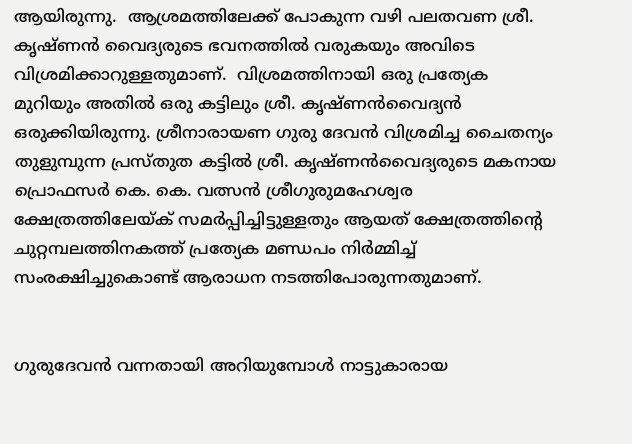ആയിരുന്നു.  ആശ്രമത്തിലേക്ക് പോകുന്ന വഴി പലതവണ ശ്രീ. കൃഷ്ണൻ വൈദ്യരുടെ ഭവനത്തിൽ വരുകയും അവിടെ വിശ്രമിക്കാറുള്ളതുമാണ്.  വിശ്രമത്തിനായി ഒരു പ്രത്യേക മുറിയും അതിൽ ഒരു കട്ടിലും ശ്രീ. കൃഷ്ണൻവൈദ്യൻ ഒരുക്കിയിരുന്നു. ശ്രീനാരായണ ഗുരു ദേവൻ വിശ്രമിച്ച ചൈതന്യം തുളുമ്പുന്ന പ്രസ്തുത കട്ടിൽ ശ്രീ. കൃഷ്ണൻവൈദ്യരുടെ മകനായ പ്രൊഫസർ കെ. കെ. വത്സൻ ശ്രീഗുരുമഹേശ്വര ക്ഷേത്രത്തിലേയ്ക് സമർപ്പിച്ചിട്ടുള്ളതും ആയത് ക്ഷേത്രത്തിൻ്റെ ചുറ്റമ്പലത്തിനകത്ത് പ്രത്യേക മണ്ഡപം നിർമ്മിച്ച് സംരക്ഷിച്ചുകൊണ്ട് ആരാധന നടത്തിപോരുന്നതുമാണ്.


ഗുരുദേവൻ വന്നതായി അറിയുമ്പോൾ നാട്ടുകാരായ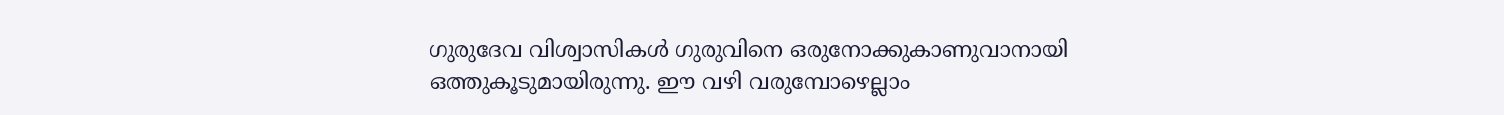ഗുരുദേവ വിശ്വാസികൾ ഗുരുവിനെ ഒരുനോക്കുകാണുവാനായി ഒത്തുകൂടുമായിരുന്നു. ഈ വഴി വരുമ്പോഴെല്ലാം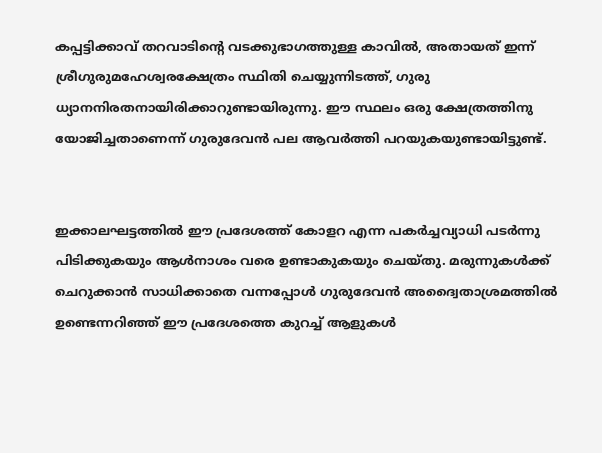കപ്പട്ടിക്കാവ് തറവാടിൻ്റെ വടക്കുഭാഗത്തുള്ള കാവിൽ, അതായത് ഇന്ന് ശ്രീഗുരുമഹേശ്വരക്ഷേത്രം സ്ഥിതി ചെയ്യുന്നിടത്ത്, ഗുരു ധ്യാനനിരതനായിരിക്കാറുണ്ടായിരുന്നു. ഈ സ്ഥലം ഒരു ക്ഷേത്രത്തിനു യോജിച്ചതാണെന്ന് ഗുരുദേവൻ പല ആവർത്തി പറയുകയുണ്ടായിട്ടുണ്ട്.


ഇക്കാലഘട്ടത്തിൽ ഈ പ്രദേശത്ത് കോളറ എന്ന പകർച്ചവ്യാധി പടർന്നു പിടിക്കുകയും ആൾനാശം വരെ ഉണ്ടാകുകയും ചെയ്തു. മരുന്നുകൾക്ക് ചെറുക്കാൻ സാധിക്കാതെ വന്നപ്പോൾ ഗുരുദേവൻ അദ്വൈതാശ്രമത്തിൽ ഉണ്ടെന്നറിഞ്ഞ് ഈ പ്രദേശത്തെ കുറച്ച് ആളുകൾ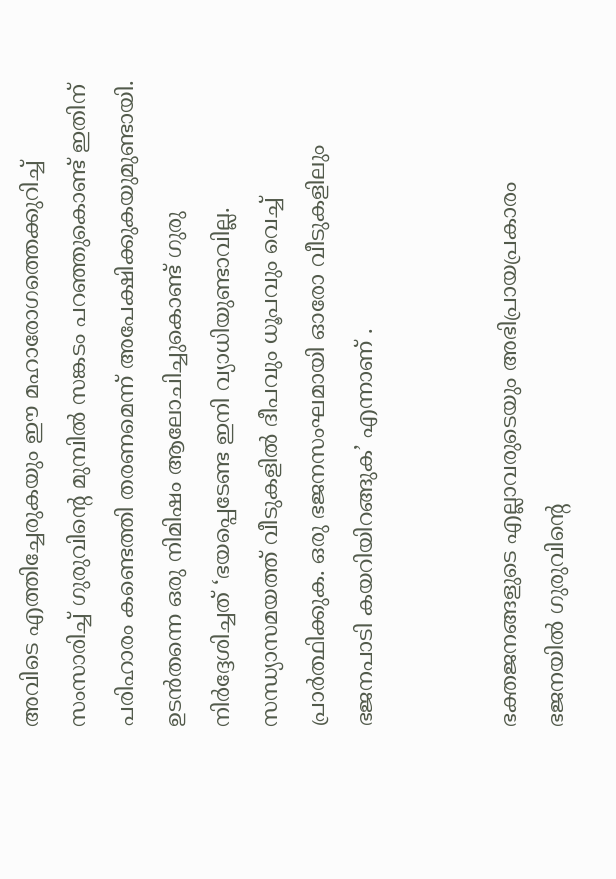അവിടെ എത്തിച്ചേരുകയും ഈ മഹാരോഗത്തെക്കുറിച്ച് സംസാരിച്ച് ഗുരുവിൻ്റെ മുമ്പിൽ സങ്കടം പറഞ്ഞുകൊണ്ട് ഇതിന് പരിഹാരം കണ്ടെത്തി തരണമെന്ന് അപേക്ഷിക്കുകയുമുണ്ടായി. ഉടൻതന്നെ ഒരു നിമിഷം ആലോചിച്ചുകൊണ്ട് ഗുരു നിർദ്ദേശിച്ചത് ‘ഭയപ്പെടേണ്ട ഇനി വ്യാധിയുണ്ടാവില്ല. സന്ധ്യാസമയത്ത് വീടുകളിൽ ദീപവും ധൂപവും വെച്ച് പ്രാർത്ഥിക്കുക. ഒരു ഭജനസംഘമായി ഓരോ വീടുകളിലും ഭജനപാടി കയറിയിറങ്ങുക’ എന്നാണ് .


ഭക്തജനങ്ങളുടെ എല്ലാവരുടെയും അഭിപ്രായപ്രകാരം ഭജനയിൽ ഗുരുവിൻ്റെ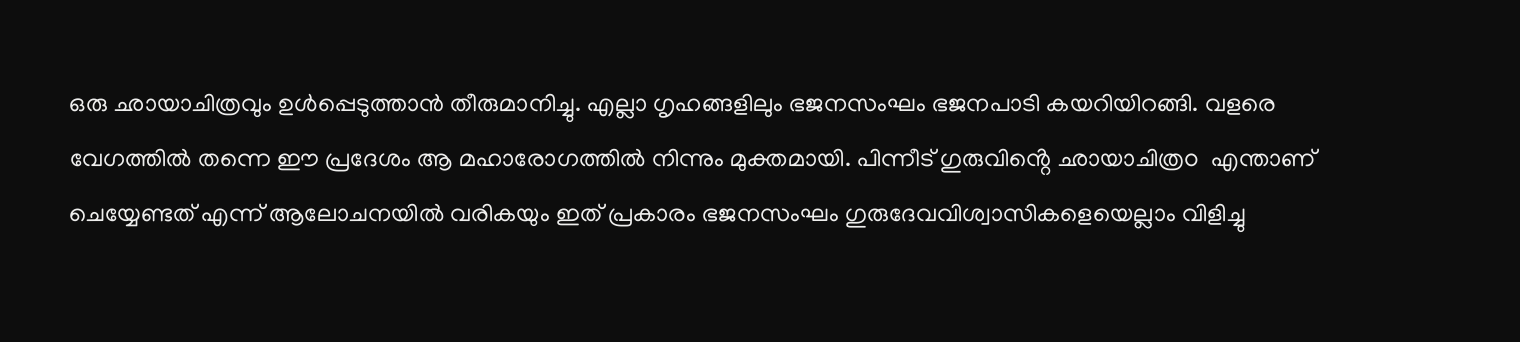ഒരു ഛായാചിത്രവും ഉൾപ്പെടുത്താൻ തീരുമാനിച്ചു. എല്ലാ ഗൃഹങ്ങളിലും ഭജനസംഘം ഭജനപാടി കയറിയിറങ്ങി. വളരെ വേഗത്തിൽ തന്നെ ഈ പ്രദേശം ആ മഹാരോഗത്തിൽ നിന്നും മുക്തമായി. പിന്നീട് ഗുരുവിൻ്റെ ഛായാചിത്രo  എന്താണ് ചെയ്യേണ്ടത് എന്ന് ആലോചനയിൽ വരികയും ഇത് പ്രകാരം ഭജനസംഘം ഗുരുദേവവിശ്വാസികളെയെല്ലാം വിളിച്ചു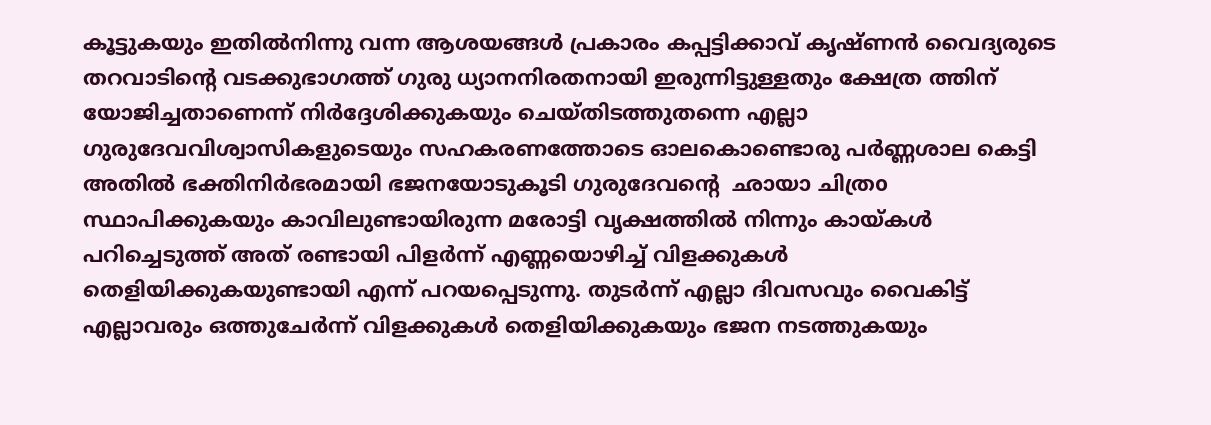കൂട്ടുകയും ഇതിൽനിന്നു വന്ന ആശയങ്ങൾ പ്രകാരം കപ്പട്ടിക്കാവ് കൃഷ്ണൻ വൈദ്യരുടെ തറവാടിൻ്റെ വടക്കുഭാഗത്ത് ഗുരു ധ്യാനനിരതനായി ഇരുന്നിട്ടുള്ളതും ക്ഷേത്ര ത്തിന് യോജിച്ചതാണെന്ന് നിർദ്ദേശിക്കുകയും ചെയ്തിടത്തുതന്നെ എല്ലാ ഗുരുദേവവിശ്വാസികളുടെയും സഹകരണത്തോടെ ഓലകൊണ്ടൊരു പർണ്ണശാല കെട്ടി അതിൽ ഭക്തിനിർഭരമായി ഭജനയോടുകൂടി ഗുരുദേവൻ്റെ  ഛായാ ചിത്രo സ്ഥാപിക്കുകയും കാവിലുണ്ടായിരുന്ന മരോട്ടി വൃക്ഷത്തിൽ നിന്നും കായ്കൾ പറിച്ചെടുത്ത് അത് രണ്ടായി പിളർന്ന് എണ്ണയൊഴിച്ച് വിളക്കുകൾ തെളിയിക്കുകയുണ്ടായി എന്ന് പറയപ്പെടുന്നു. തുടർന്ന് എല്ലാ ദിവസവും വൈകിട്ട് എല്ലാവരും ഒത്തുചേർന്ന് വിളക്കുകൾ തെളിയിക്കുകയും ഭജന നടത്തുകയും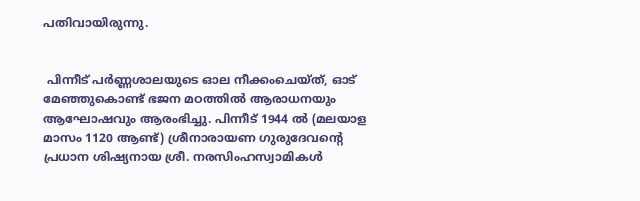പതിവായിരുന്നു.


 പിന്നീട് പർണ്ണശാലയുടെ ഓല നീക്കംചെയ്ത്, ഓട് മേഞ്ഞുകൊണ്ട് ഭജന മഠത്തിൽ ആരാധനയും ആഘോഷവും ആരംഭിച്ചു. പിന്നീട് 1944 ൽ (മലയാള മാസം 1120 ആണ്ട്) ശ്രീനാരായണ ഗുരുദേവൻ്റെ പ്രധാന ശിഷ്യനായ ശ്രീ. നരസിംഹസ്വാമികൾ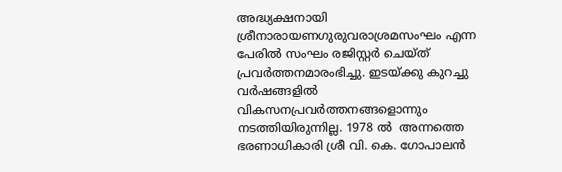അദ്ധ്യക്ഷനായി ശ്രീനാരായണഗുരുവരാശ്രമസംഘം എന്ന പേരിൽ സംഘം രജിസ്റ്റർ ചെയ്ത് പ്രവർത്തനമാരംഭിച്ചു. ഇടയ്ക്കു കുറച്ചു വർഷങ്ങളിൽ വികസനപ്രവർത്തനങ്ങളൊന്നും നടത്തിയിരുന്നില്ല. 1978 ൽ  അന്നത്തെ ഭരണാധികാരി ശ്രീ വി. കെ. ഗോപാലൻ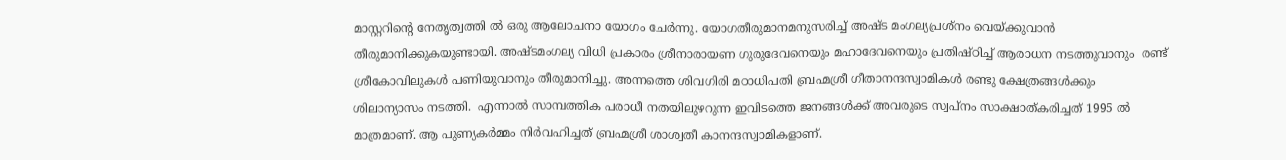മാസ്റ്ററിൻ്റെ നേതൃത്വത്തി ൽ ഒരു ആലോചനാ യോഗം ചേർന്നു. യോഗതീരുമാനമനുസരിച്ച് അഷ്ട മംഗല്യപ്രശ്നം വെയ്ക്കുവാൻ തീരുമാനിക്കുകയുണ്ടായി. അഷ്ടമംഗല്യ വിധി പ്രകാരം ശ്രീനാരായണ ഗുരുദേവനെയും മഹാദേവനെയും പ്രതിഷ്ഠിച്ച് ആരാധന നടത്തുവാനും  രണ്ട് ശ്രീകോവിലുകൾ പണിയുവാനും തീരുമാനിച്ചു. അന്നത്തെ ശിവഗിരി മഠാധിപതി ബ്രഹ്മശ്രീ ഗീതാനന്ദസ്വാമികൾ രണ്ടു ക്ഷേത്രങ്ങൾക്കും ശിലാന്യാസം നടത്തി.  എന്നാൽ സാമ്പത്തിക പരാധീ നതയിലുഴറുന്ന ഇവിടത്തെ ജനങ്ങൾക്ക് അവരുടെ സ്വപ്നം സാക്ഷാത്കരിച്ചത് 1995 ൽ മാത്രമാണ്. ആ പുണ്യകർമ്മം നിർവഹിച്ചത് ബ്രഹ്മശ്രീ ശാശ്വതീ കാനന്ദസ്വാമികളാണ്.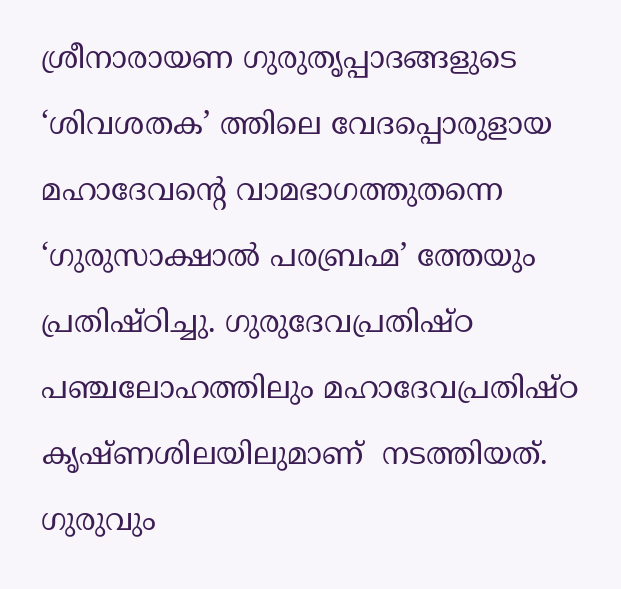ശ്രീനാരായണ ഗുരുതൃപ്പാദങ്ങളുടെ ‘ശിവശതക’ ത്തിലെ വേദപ്പൊരുളായ മഹാദേവൻ്റെ വാമഭാഗത്തുതന്നെ ‘ഗുരുസാക്ഷാൽ പരബ്രഹ്മ’ ത്തേയും പ്രതിഷ്ഠിച്ചു. ഗുരുദേവപ്രതിഷ്ഠ പഞ്ചലോഹത്തിലും മഹാദേവപ്രതിഷ്ഠ കൃഷ്ണശിലയിലുമാണ്  നടത്തിയത്. ഗുരുവും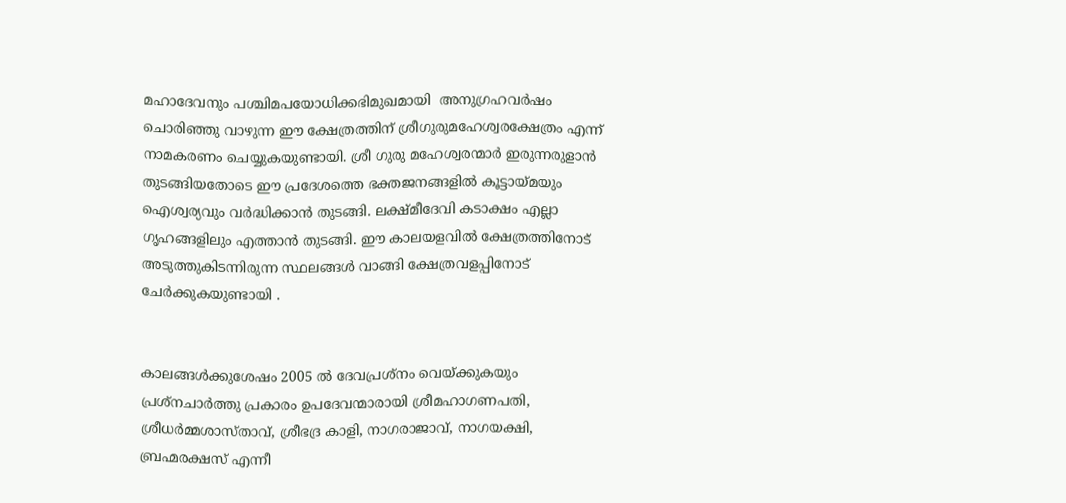മഹാദേവനും പശ്ചിമപയോധിക്കഭിമുഖമായി  അനുഗ്രഹവർഷം ചൊരിഞ്ഞു വാഴുന്ന ഈ ക്ഷേത്രത്തിന് ശ്രീഗുരുമഹേശ്വരക്ഷേത്രം എന്ന് നാമകരണം ചെയ്യുകയുണ്ടായി. ശ്രീ ഗുരു മഹേശ്വരന്മാർ ഇരുന്നരുളാൻ തുടങ്ങിയതോടെ ഈ പ്രദേശത്തെ ഭക്തജനങ്ങളിൽ കൂട്ടായ്മയും ഐശ്വര്യവും വർദ്ധിക്കാൻ തുടങ്ങി. ലക്ഷ്മീദേവി കടാക്ഷം എല്ലാ ഗൃഹങ്ങളിലും എത്താൻ തുടങ്ങി. ഈ കാലയളവിൽ ക്ഷേത്രത്തിനോട് അടുത്തുകിടന്നിരുന്ന സ്ഥലങ്ങൾ വാങ്ങി ക്ഷേത്രവളപ്പിനോട് ചേർക്കുകയുണ്ടായി .


കാലങ്ങൾക്കുശേഷം 2005 ൽ ദേവപ്രശ്നം വെയ്ക്കുകയും പ്രശ്നചാർത്തു പ്രകാരം ഉപദേവന്മാരായി ശ്രീമഹാഗണപതി, ശ്രീധർമ്മശാസ്താവ്, ശ്രീഭദ്ര കാളി, നാഗരാജാവ്, നാഗയക്ഷി, ബ്രഹ്മരക്ഷസ് എന്നീ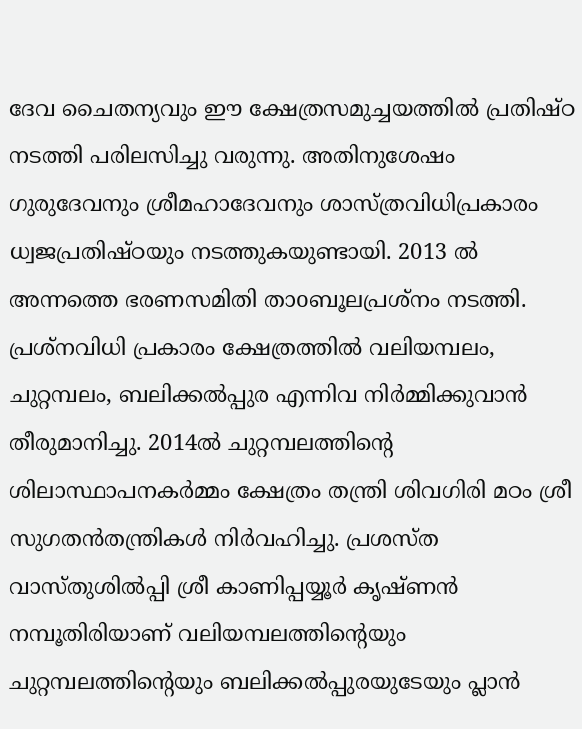ദേവ ചൈതന്യവും ഈ ക്ഷേത്രസമുച്ചയത്തിൽ പ്രതിഷ്ഠ നടത്തി പരിലസിച്ചു വരുന്നു. അതിനുശേഷം ഗുരുദേവനും ശ്രീമഹാദേവനും ശാസ്ത്രവിധിപ്രകാരം ധ്വജപ്രതിഷ്ഠയും നടത്തുകയുണ്ടായി. 2013 ൽ അന്നത്തെ ഭരണസമിതി താoബൂലപ്രശ്നം നടത്തി. പ്രശ്നവിധി പ്രകാരം ക്ഷേത്രത്തിൽ വലിയമ്പലം, ചുറ്റമ്പലം, ബലിക്കൽപ്പുര എന്നിവ നിർമ്മിക്കുവാൻ തീരുമാനിച്ചു. 2014ൽ ചുറ്റമ്പലത്തിൻ്റെ ശിലാസ്ഥാപനകർമ്മം ക്ഷേത്രം തന്ത്രി ശിവഗിരി മഠം ശ്രീ സുഗതൻതന്ത്രികൾ നിർവഹിച്ചു. പ്രശസ്ത വാസ്തുശിൽപ്പി ശ്രീ കാണിപ്പയ്യൂർ കൃഷ്ണൻ നമ്പൂതിരിയാണ് വലിയമ്പലത്തിൻ്റെയും ചുറ്റമ്പലത്തിൻ്റെയും ബലിക്കൽപ്പുരയുടേയും പ്ലാൻ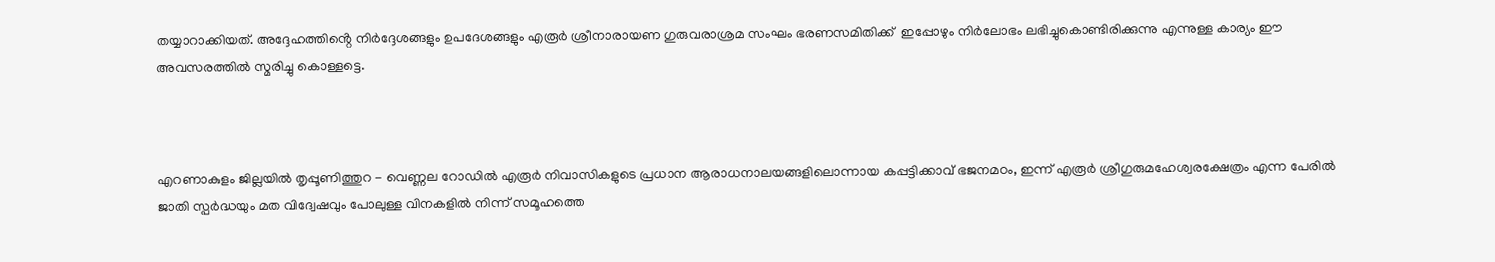തയ്യാറാക്കിയത്. അദ്ദേഹത്തിൻ്റെ നിർദ്ദേശങ്ങളും ഉപദേശങ്ങളും എരൂർ ശ്രീനാരായണ ഗുരുവരാശ്രമ സംഘം ഭരണസമിതിക്ക്  ഇപ്പോഴും നിർലോഭം ലഭിച്ചുകൊണ്ടിരിക്കുന്നു എന്നുള്ള കാര്യം ഈ അവസരത്തിൽ സ്മരിച്ചു കൊള്ളട്ടെ.



എറണാകുളം ജില്ലയിൽ തൃപ്പൂണിത്തുറ - വെണ്ണല റോഡിൽ എരൂർ നിവാസികളുടെ പ്രധാന ആരാധനാലയങ്ങളിലൊന്നായ കപ്പട്ടിക്കാവ് ഭജനമഠം, ഇന്ന് എരൂർ ശ്രീഗുരുമഹേശ്വരക്ഷേത്രം എന്ന പേരിൽ ജാതി സ്പർദ്ധയും മത വിദ്വേഷവും പോലുള്ള വിനകളിൽ നിന്ന് സമൂഹത്തെ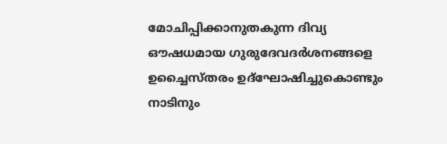മോചിപ്പിക്കാനുതകുന്ന ദിവ്യ ഔഷധമായ ഗുരുദേവദർശനങ്ങളെ ഉച്ചൈസ്തരം ഉദ്‌ഘോഷിച്ചുകൊണ്ടും നാടിനും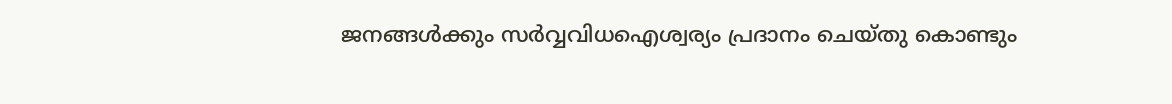ജനങ്ങൾക്കും സർവ്വവിധഐശ്വര്യം പ്രദാനം ചെയ്തു കൊണ്ടും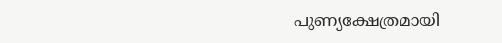പുണ്യക്ഷേത്രമായി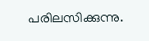പരിലസിക്കുന്നു.